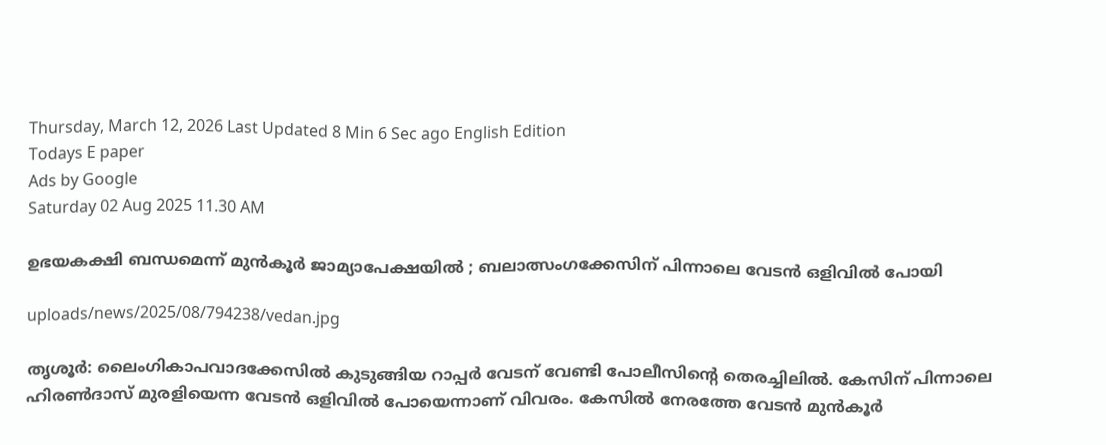Thursday, March 12, 2026 Last Updated 8 Min 6 Sec ago English Edition
Todays E paper
Ads by Google
Saturday 02 Aug 2025 11.30 AM

ഉഭയകക്ഷി ബന്ധമെന്ന് മുന്‍കൂര്‍ ജാമ്യാപേക്ഷയില്‍ ; ബലാത്സംഗക്കേസിന് പിന്നാലെ വേടന്‍ ഒളിവില്‍ പോയി

uploads/news/2025/08/794238/vedan.jpg

തൃശൂര്‍: ലൈംഗികാപവാദക്കേസില്‍ കുടുങ്ങിയ റാപ്പര്‍ വേടന് വേണ്ടി പോലീസിന്റെ തെരച്ചിലില്‍. കേസിന് പിന്നാലെ ഹിരണ്‍ദാസ് മുരളിയെന്ന വേടന്‍ ഒളിവില്‍ പോയെന്നാണ് വിവരം. കേസില്‍ നേരത്തേ വേടന്‍ മുന്‍കൂര്‍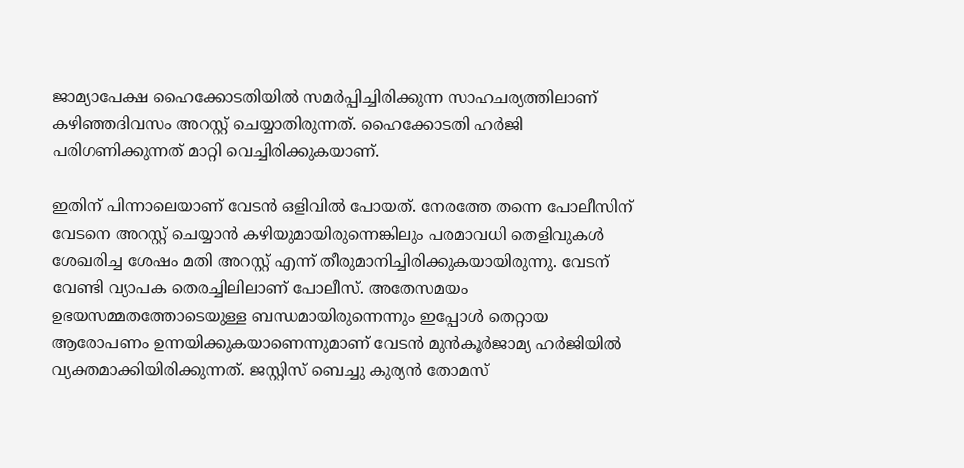ജാമ്യാപേക്ഷ ഹൈക്കോടതിയില്‍ സമര്‍പ്പിച്ചിരിക്കുന്ന സാഹചര്യത്തിലാണ് കഴിഞ്ഞദിവസം അറസ്റ്റ് ചെയ്യാതിരുന്നത്. ഹൈക്കോടതി ഹര്‍ജി പരിഗണിക്കുന്നത് മാറ്റി വെച്ചിരിക്കുകയാണ്.

ഇതിന് പിന്നാലെയാണ് വേടന്‍ ഒളിവില്‍ പോയത്. നേരത്തേ തന്നെ പോലീസിന് വേടനെ അറസ്റ്റ് ചെയ്യാന്‍ കഴിയുമായിരുന്നെങ്കിലും പരമാവധി തെളിവുകള്‍ ശേഖരിച്ച ശേഷം മതി അറസ്റ്റ് എന്ന് തീരുമാനിച്ചിരിക്കുകയായിരുന്നു. വേടന് വേണ്ടി വ്യാപക തെരച്ചിലിലാണ് പോലീസ്. അതേസമയം ഉഭയസമ്മതത്തോടെയുള്ള ബന്ധമായിരുന്നെന്നും ഇപ്പോള്‍ തെറ്റായ ആരോപണം ഉന്നയിക്കുകയാണെന്നുമാണ് വേടന്‍ മുന്‍കൂര്‍ജാമ്യ ഹര്‍ജിയില്‍ വ്യക്തമാക്കിയിരിക്കുന്നത്. ജസ്റ്റിസ് ബെച്ചു കുര്യന്‍ തോമസ്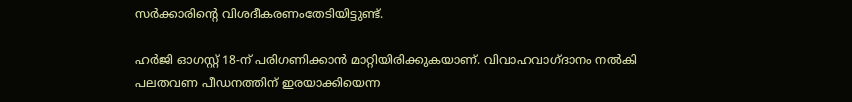സര്‍ക്കാരിന്റെ വിശദീകരണംതേടിയിട്ടുണ്ട്.

ഹര്‍ജി ഓഗസ്റ്റ് 18-ന് പരിഗണിക്കാന്‍ മാറ്റിയിരിക്കുകയാണ്. വിവാഹവാഗ്ദാനം നല്‍കി പലതവണ പീഡനത്തിന് ഇരയാക്കിയെന്ന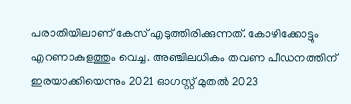പരാതിയിലാണ് കേസ് എടുത്തിരിക്കുന്നത്. കോഴിക്കോട്ടും എറണാകുളത്തും വെച്ച. അഞ്ചിലധികം തവണ പീഡനത്തിന് ഇരയാക്കിയെന്നും 2021 ഓഗസ്റ്റ് മുതല്‍ 2023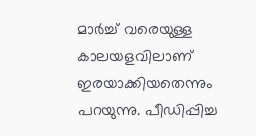മാര്‍ച്ച് വരെയുള്ള കാലയളവിലാണ് ഇരയാക്കിയതെന്നും പറയുന്നു. പീഡിപ്പിച്ച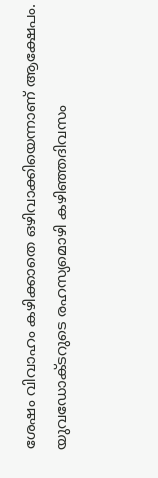ശേഷം വിവാഹം കഴിക്കാതെ ഒഴിവാക്കിയെന്നാണ് ആക്ഷേപം. യുവഡോക്ടറുടെ രഹസ്യമൊഴി കഴിഞ്ഞദിവസം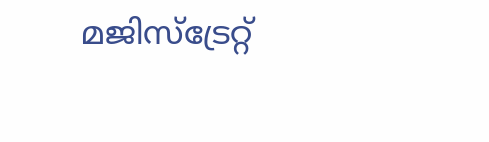മജിസ്‌ട്രേറ്റ്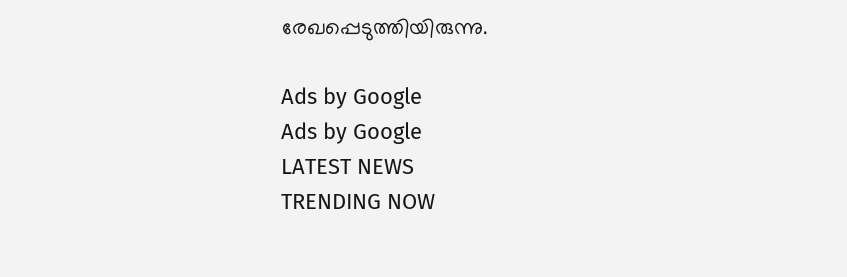രേഖപ്പെടുത്തിയിരുന്നു.

Ads by Google
Ads by Google
LATEST NEWS
TRENDING NOW